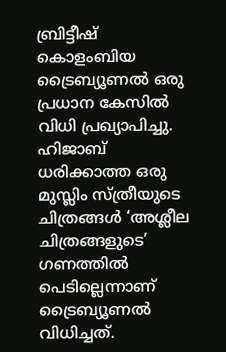ബ്രിട്ടീഷ് കൊളംബിയ ട്രൈബ്യൂണൽ ഒരു പ്രധാന കേസിൽ വിധി പ്രഖ്യാപിച്ചു. ഹിജാബ് ധരിക്കാത്ത ഒരു മുസ്ലിം സ്ത്രീയുടെ ചിത്രങ്ങൾ ‘അശ്ലീല ചിത്രങ്ങളുടെ’ ഗണത്തിൽ പെടില്ലെന്നാണ് ട്രൈബ്യൂണൽ വിധിച്ചത്.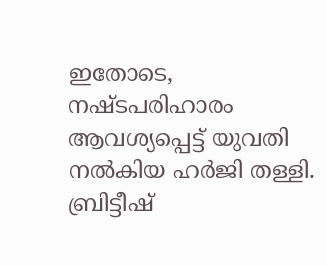ഇതോടെ, നഷ്ടപരിഹാരം ആവശ്യപ്പെട്ട് യുവതി നൽകിയ ഹർജി തള്ളി. ബ്രിട്ടീഷ്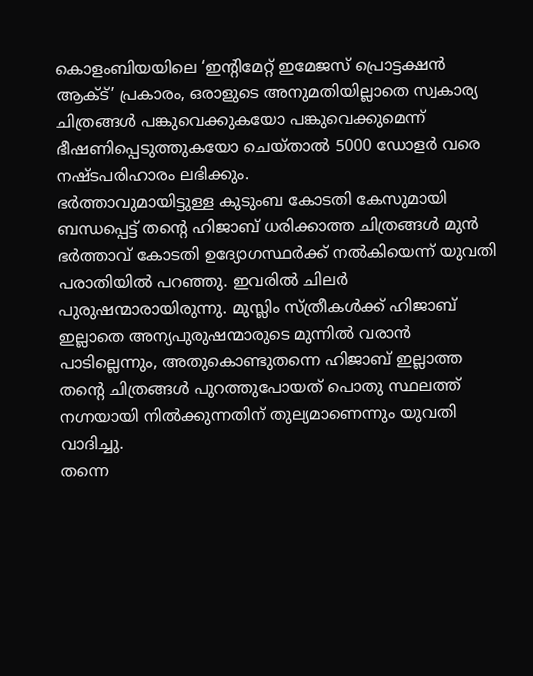കൊളംബിയയിലെ ‘ഇന്റിമേറ്റ് ഇമേജസ് പ്രൊട്ടക്ഷൻ ആക്ട്’ പ്രകാരം, ഒരാളുടെ അനുമതിയില്ലാതെ സ്വകാര്യ ചിത്രങ്ങൾ പങ്കുവെക്കുകയോ പങ്കുവെക്കുമെന്ന് ഭീഷണിപ്പെടുത്തുകയോ ചെയ്താൽ 5000 ഡോളർ വരെ നഷ്ടപരിഹാരം ലഭിക്കും.
ഭർത്താവുമായിട്ടുള്ള കുടുംബ കോടതി കേസുമായി ബന്ധപ്പെട്ട് തന്റെ ഹിജാബ് ധരിക്കാത്ത ചിത്രങ്ങൾ മുൻ ഭർത്താവ് കോടതി ഉദ്യോഗസ്ഥർക്ക് നൽകിയെന്ന് യുവതി പരാതിയിൽ പറഞ്ഞു. ഇവരിൽ ചിലർ പുരുഷന്മാരായിരുന്നു. മുസ്ലിം സ്ത്രീകൾക്ക് ഹിജാബ് ഇല്ലാതെ അന്യപുരുഷന്മാരുടെ മുന്നിൽ വരാൻ പാടില്ലെന്നും, അതുകൊണ്ടുതന്നെ ഹിജാബ് ഇല്ലാത്ത തന്റെ ചിത്രങ്ങൾ പുറത്തുപോയത് പൊതു സ്ഥലത്ത് നഗ്നയായി നിൽക്കുന്നതിന് തുല്യമാണെന്നും യുവതി വാദിച്ചു.
തന്നെ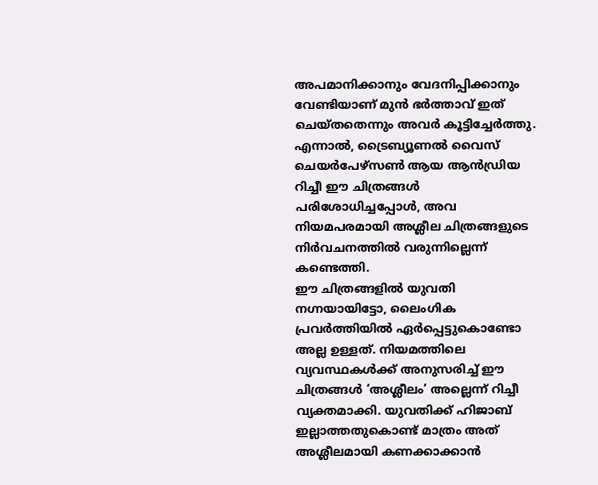അപമാനിക്കാനും വേദനിപ്പിക്കാനും വേണ്ടിയാണ് മുൻ ഭർത്താവ് ഇത് ചെയ്തതെന്നും അവർ കൂട്ടിച്ചേർത്തു. എന്നാൽ, ട്രൈബ്യൂണൽ വൈസ് ചെയർപേഴ്സൺ ആയ ആൻഡ്രിയ റിച്ചീ ഈ ചിത്രങ്ങൾ പരിശോധിച്ചപ്പോൾ, അവ നിയമപരമായി അശ്ലീല ചിത്രങ്ങളുടെ നിർവചനത്തിൽ വരുന്നില്ലെന്ന് കണ്ടെത്തി.
ഈ ചിത്രങ്ങളിൽ യുവതി നഗ്നയായിട്ടോ, ലൈംഗിക പ്രവർത്തിയിൽ ഏർപ്പെട്ടുകൊണ്ടോ അല്ല ഉള്ളത്. നിയമത്തിലെ വ്യവസ്ഥകൾക്ക് അനുസരിച്ച് ഈ ചിത്രങ്ങൾ ‘അശ്ലീലം’ അല്ലെന്ന് റിച്ചീ വ്യക്തമാക്കി. യുവതിക്ക് ഹിജാബ് ഇല്ലാത്തതുകൊണ്ട് മാത്രം അത് അശ്ലീലമായി കണക്കാക്കാൻ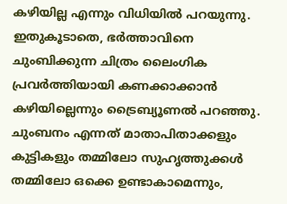കഴിയില്ല എന്നും വിധിയിൽ പറയുന്നു.
ഇതുകൂടാതെ, ഭർത്താവിനെ ചുംബിക്കുന്ന ചിത്രം ലൈംഗിക പ്രവർത്തിയായി കണക്കാക്കാൻ കഴിയില്ലെന്നും ട്രൈബ്യൂണൽ പറഞ്ഞു.
ചുംബനം എന്നത് മാതാപിതാക്കളും കുട്ടികളും തമ്മിലോ സുഹൃത്തുക്കൾ തമ്മിലോ ഒക്കെ ഉണ്ടാകാമെന്നും,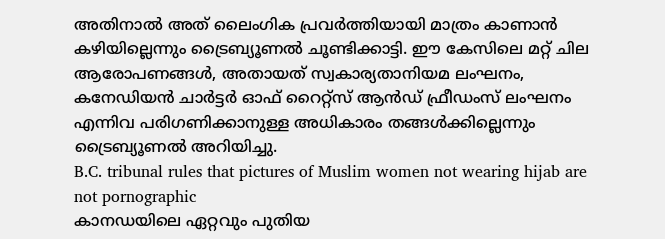അതിനാൽ അത് ലൈംഗിക പ്രവർത്തിയായി മാത്രം കാണാൻ കഴിയില്ലെന്നും ട്രൈബ്യൂണൽ ചൂണ്ടിക്കാട്ടി. ഈ കേസിലെ മറ്റ് ചില ആരോപണങ്ങൾ, അതായത് സ്വകാര്യതാനിയമ ലംഘനം, കനേഡിയൻ ചാർട്ടർ ഓഫ് റൈറ്റ്സ് ആൻഡ് ഫ്രീഡംസ് ലംഘനം എന്നിവ പരിഗണിക്കാനുള്ള അധികാരം തങ്ങൾക്കില്ലെന്നും ട്രൈബ്യൂണൽ അറിയിച്ചു.
B.C. tribunal rules that pictures of Muslim women not wearing hijab are not pornographic
കാനഡയിലെ ഏറ്റവും പുതിയ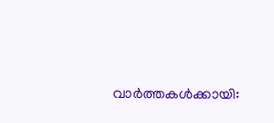വാർത്തകൾക്കായി: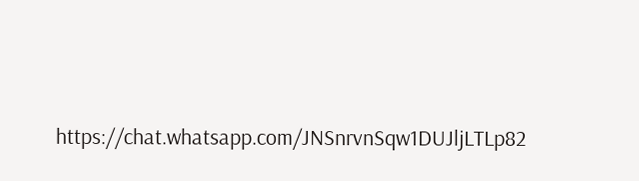https://chat.whatsapp.com/JNSnrvnSqw1DUJljLTLp82